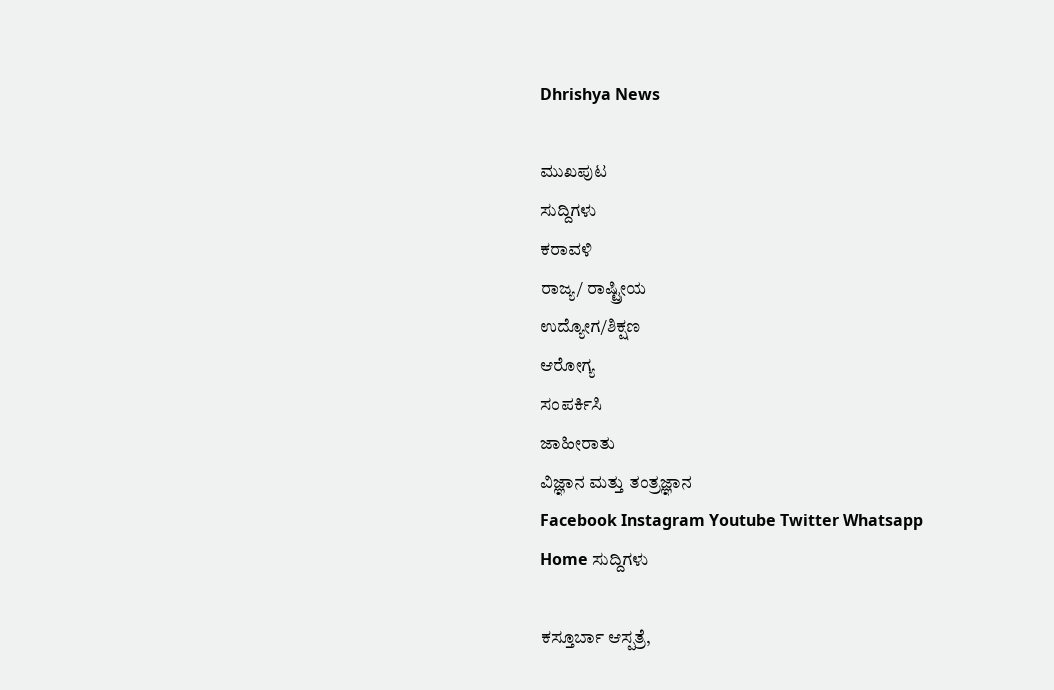Dhrishya News

ಮುಖಪುಟ
ಸುದ್ದಿಗಳು
ಕರಾವಳಿ
ರಾಜ್ಯ/ ರಾಷ್ಟ್ರೀಯ
ಉದ್ಯೋಗ/ಶಿಕ್ಷಣ
ಆರೋಗ್ಯ
ಸಂಪರ್ಕಿಸಿ
ಜಾಹೀರಾತು
ವಿಜ್ಞಾನ ಮತ್ತು ತಂತ್ರಜ್ಞಾನ
Facebook Instagram Youtube Twitter Whatsapp
Home ಸುದ್ದಿಗಳು

ಕಸ್ತೂರ್ಬಾ ಆಸ್ಪತ್ರೆ,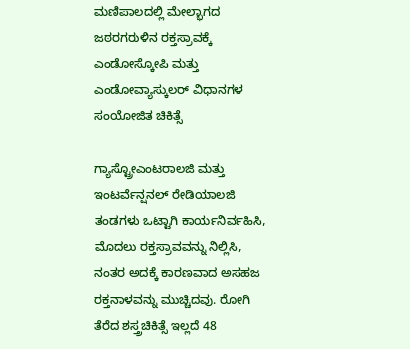ಮಣಿಪಾಲದಲ್ಲಿ ಮೇಲ್ಭಾಗದ ಜಠರಗರುಳಿನ ರಕ್ತಸ್ರಾವಕ್ಕೆ ಎಂಡೋಸ್ಕೋಪಿ ಮತ್ತು ಎಂಡೋವ್ಯಾಸ್ಕುಲರ್ ವಿಧಾನಗಳ ಸಂಯೋಜಿತ ಚಿಕಿತ್ಸೆ

ಗ್ಯಾಸ್ಟ್ರೋಎಂಟರಾಲಜಿ ಮತ್ತು ಇಂಟರ್ವೆನ್ಷನಲ್ ರೇಡಿಯಾಲಜಿ ತಂಡಗಳು ಒಟ್ಟಾಗಿ ಕಾರ್ಯನಿರ್ವಹಿಸಿ, ಮೊದಲು ರಕ್ತಸ್ರಾವವನ್ನು ನಿಲ್ಲಿಸಿ, ನಂತರ ಅದಕ್ಕೆ ಕಾರಣವಾದ ಅಸಹಜ ರಕ್ತನಾಳವನ್ನು ಮುಚ್ಚಿದವು. ರೋಗಿ ತೆರೆದ ಶಸ್ತ್ರಚಿಕಿತ್ಸೆ ಇಲ್ಲದೆ 48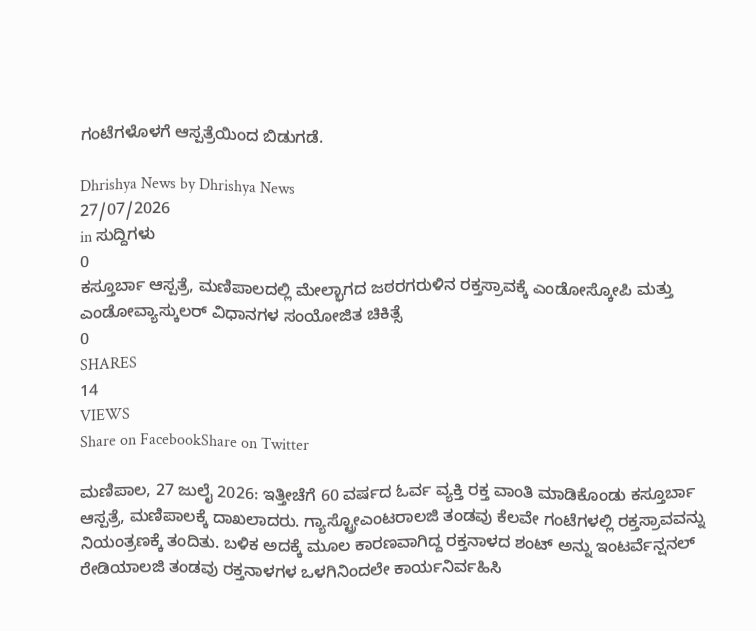ಗಂಟೆಗಳೊಳಗೆ ಆಸ್ಪತ್ರೆಯಿಂದ ಬಿಡುಗಡೆ.

Dhrishya News by Dhrishya News
27/07/2026
in ಸುದ್ದಿಗಳು
0
ಕಸ್ತೂರ್ಬಾ ಆಸ್ಪತ್ರೆ, ಮಣಿಪಾಲದಲ್ಲಿ ಮೇಲ್ಭಾಗದ ಜಠರಗರುಳಿನ ರಕ್ತಸ್ರಾವಕ್ಕೆ ಎಂಡೋಸ್ಕೋಪಿ ಮತ್ತು ಎಂಡೋವ್ಯಾಸ್ಕುಲರ್ ವಿಧಾನಗಳ ಸಂಯೋಜಿತ ಚಿಕಿತ್ಸೆ
0
SHARES
14
VIEWS
Share on FacebookShare on Twitter

ಮಣಿಪಾಲ, 27 ಜುಲೈ 2026: ಇತ್ತೀಚೆಗೆ 60 ವರ್ಷದ ಓರ್ವ ವ್ಯಕ್ತಿ ರಕ್ತ ವಾಂತಿ ಮಾಡಿಕೊಂಡು ಕಸ್ತೂರ್ಬಾ ಆಸ್ಪತ್ರೆ, ಮಣಿಪಾಲಕ್ಕೆ ದಾಖಲಾದರು. ಗ್ಯಾಸ್ಟ್ರೋಎಂಟರಾಲಜಿ ತಂಡವು ಕೆಲವೇ ಗಂಟೆಗಳಲ್ಲಿ ರಕ್ತಸ್ರಾವವನ್ನು ನಿಯಂತ್ರಣಕ್ಕೆ ತಂದಿತು. ಬಳಿಕ ಅದಕ್ಕೆ ಮೂಲ ಕಾರಣವಾಗಿದ್ದ ರಕ್ತನಾಳದ ಶಂಟ್ ಅನ್ನು ಇಂಟರ್ವೆನ್ಷನಲ್ ರೇಡಿಯಾಲಜಿ ತಂಡವು ರಕ್ತನಾಳಗಳ ಒಳಗಿನಿಂದಲೇ ಕಾರ್ಯನಿರ್ವಹಿಸಿ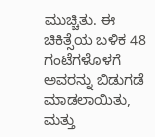ಮುಚ್ಚಿತು. ಈ ಚಿಕಿತ್ಸೆಯ ಬಳಿಕ 48 ಗಂಟೆಗಳೊಳಗೆ ಅವರನ್ನು ಬಿಡುಗಡೆ ಮಾಡಲಾಯಿತು, ಮತ್ತು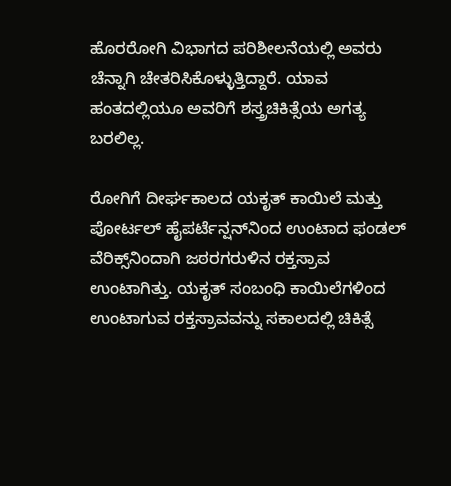ಹೊರರೋಗಿ ವಿಭಾಗದ ಪರಿಶೀಲನೆಯಲ್ಲಿ ಅವರು ಚೆನ್ನಾಗಿ ಚೇತರಿಸಿಕೊಳ್ಳುತ್ತಿದ್ದಾರೆ. ಯಾವ ಹಂತದಲ್ಲಿಯೂ ಅವರಿಗೆ ಶಸ್ತ್ರಚಿಕಿತ್ಸೆಯ ಅಗತ್ಯ ಬರಲಿಲ್ಲ.

ರೋಗಿಗೆ ದೀರ್ಘಕಾಲದ ಯಕೃತ್ ಕಾಯಿಲೆ ಮತ್ತು ಪೋರ್ಟಲ್ ಹೈಪರ್ಟೆನ್ಷನ್‌ನಿಂದ ಉಂಟಾದ ಫಂಡಲ್ ವೆರಿಕ್ಸ್‌ನಿಂದಾಗಿ ಜಠರಗರುಳಿನ ರಕ್ತಸ್ರಾವ ಉಂಟಾಗಿತ್ತು. ಯಕೃತ್ ಸಂಬಂಧಿ ಕಾಯಿಲೆಗಳಿಂದ ಉಂಟಾಗುವ ರಕ್ತಸ್ರಾವವನ್ನು ಸಕಾಲದಲ್ಲಿ ಚಿಕಿತ್ಸೆ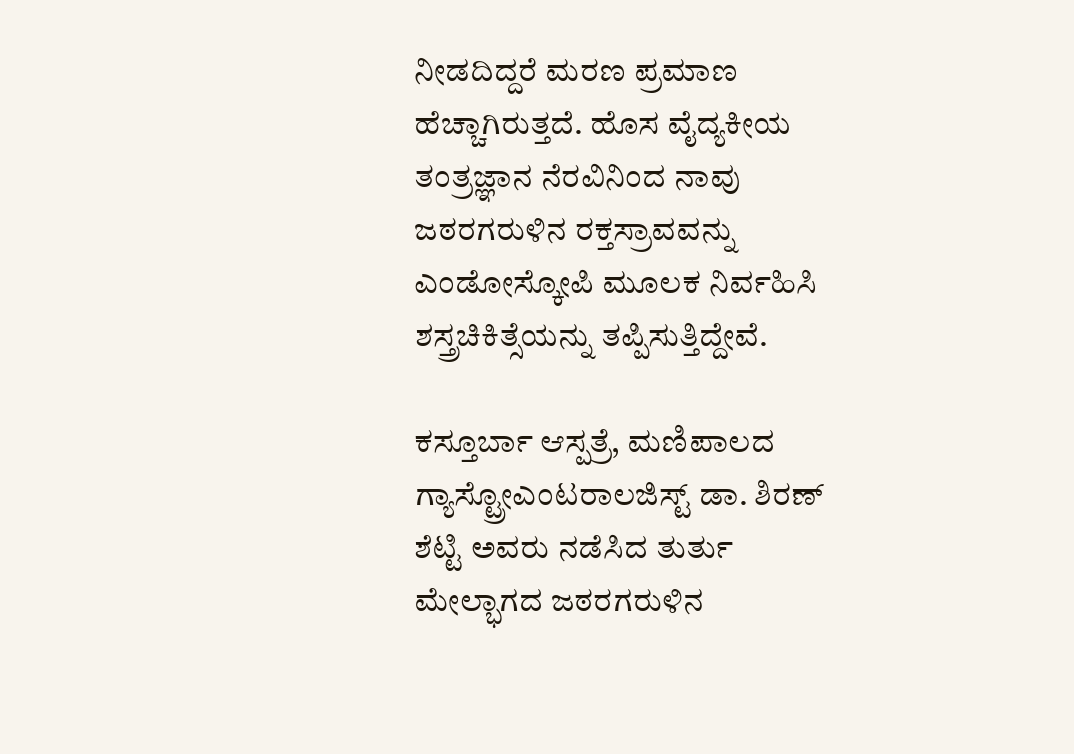ನೀಡದಿದ್ದರೆ ಮರಣ ಪ್ರಮಾಣ ಹೆಚ್ಚಾಗಿರುತ್ತದೆ. ಹೊಸ ವೈದ್ಯಕೀಯ ತಂತ್ರಜ್ಞಾನ ನೆರವಿನಿಂದ ನಾವು ಜಠರಗರುಳಿನ ರಕ್ತಸ್ರಾವವನ್ನು ಎಂಡೋಸ್ಕೋಪಿ ಮೂಲಕ ನಿರ್ವಹಿಸಿ ಶಸ್ತ್ರಚಿಕಿತ್ಸೆಯನ್ನು ತಪ್ಪಿಸುತ್ತಿದ್ದೇವೆ.

ಕಸ್ತೂರ್ಬಾ ಆಸ್ಪತ್ರೆ, ಮಣಿಪಾಲದ ಗ್ಯಾಸ್ಟ್ರೋಎಂಟರಾಲಜಿಸ್ಟ್ ಡಾ. ಶಿರಣ್ ಶೆಟ್ಟಿ ಅವರು ನಡೆಸಿದ ತುರ್ತು ಮೇಲ್ಭಾಗದ ಜಠರಗರುಳಿನ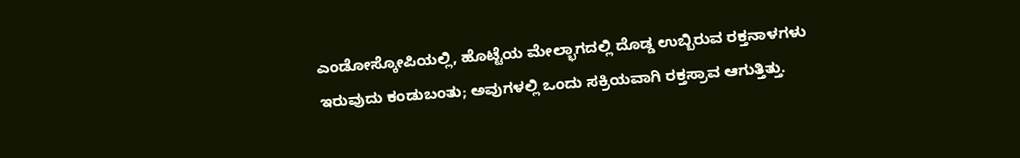ಎಂಡೋಸ್ಕೋಪಿಯಲ್ಲಿ, ಹೊಟ್ಟೆಯ ಮೇಲ್ಭಾಗದಲ್ಲಿ ದೊಡ್ಡ ಉಬ್ಬಿರುವ ರಕ್ತನಾಳಗಳು ಇರುವುದು ಕಂಡುಬಂತು; ಅವುಗಳಲ್ಲಿ ಒಂದು ಸಕ್ರಿಯವಾಗಿ ರಕ್ತಸ್ರಾವ ಆಗುತ್ತಿತ್ತು.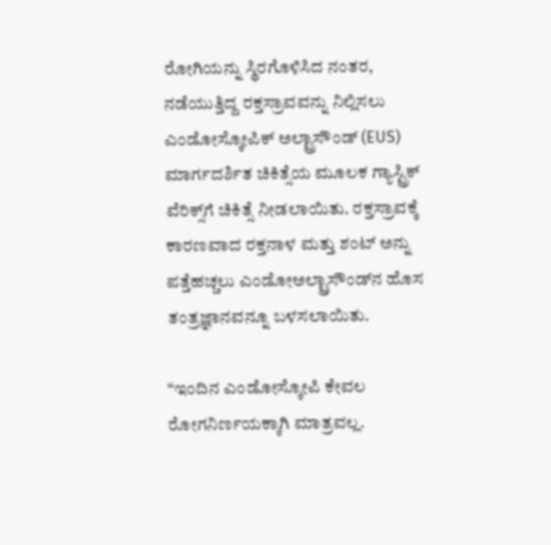ರೋಗಿಯನ್ನು ಸ್ಥಿರಗೊಳಿಸಿದ ನಂತರ, ನಡೆಯುತ್ತಿದ್ದ ರಕ್ತಸ್ರಾವವನ್ನು ನಿಲ್ಲಿಸಲು ಎಂಡೋಸ್ಕೋಪಿಕ್ ಅಲ್ಟ್ರಾಸೌಂಡ್ (EUS) ಮಾರ್ಗದರ್ಶಿತ ಚಿಕಿತ್ಸೆಯ ಮೂಲಕ ಗ್ಯಾಸ್ಟ್ರಿಕ್ ವೆರಿಕ್ಸ್‌ಗೆ ಚಿಕಿತ್ಸೆ ನೀಡಲಾಯಿತು. ರಕ್ತಸ್ರಾವಕ್ಕೆ ಕಾರಣವಾದ ರಕ್ತನಾಳ ಮತ್ತು ಶಂಟ್ ಅನ್ನು ಪತ್ತೆಹಚ್ಚಲು ಎಂಡೋಅಲ್ಟ್ರಾಸೌಂಡ್‌ನ ಹೊಸ ತಂತ್ರಜ್ಞಾನವನ್ನೂ ಬಳಸಲಾಯಿತು.

“ಇಂದಿನ ಎಂಡೋಸ್ಕೋಪಿ ಕೇವಲ ರೋಗನಿರ್ಣಯಕ್ಕಾಗಿ ಮಾತ್ರವಲ್ಲ.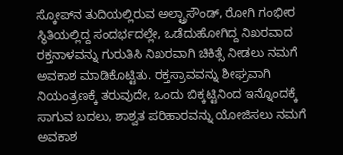ಸ್ಕೋಪ್‌ನ ತುದಿಯಲ್ಲಿರುವ ಅಲ್ಟ್ರಾಸೌಂಡ್, ರೋಗಿ ಗಂಭೀರ ಸ್ಥಿತಿಯಲ್ಲಿದ್ದ ಸಂದರ್ಭದಲ್ಲೇ, ಒಡೆದುಹೋಗಿದ್ದ ನಿಖರವಾದ ರಕ್ತನಾಳವನ್ನು ಗುರುತಿಸಿ ನಿಖರವಾಗಿ ಚಿಕಿತ್ಸೆ ನೀಡಲು ನಮಗೆ ಅವಕಾಶ ಮಾಡಿಕೊಟ್ಟಿತು. ರಕ್ತಸ್ರಾವವನ್ನು ಶೀಘ್ರವಾಗಿ ನಿಯಂತ್ರಣಕ್ಕೆ ತರುವುದೇ, ಒಂದು ಬಿಕ್ಕಟ್ಟಿನಿಂದ ಇನ್ನೊಂದಕ್ಕೆ ಸಾಗುವ ಬದಲು, ಶಾಶ್ವತ ಪರಿಹಾರವನ್ನು ಯೋಜಿಸಲು ನಮಗೆ ಅವಕಾಶ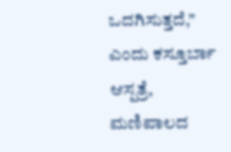ಒದಗಿಸುತ್ತದೆ,” ಎಂದು ಕಸ್ತೂರ್ಬಾ ಆಸ್ಪತ್ರೆ, ಮಣಿಪಾಲದ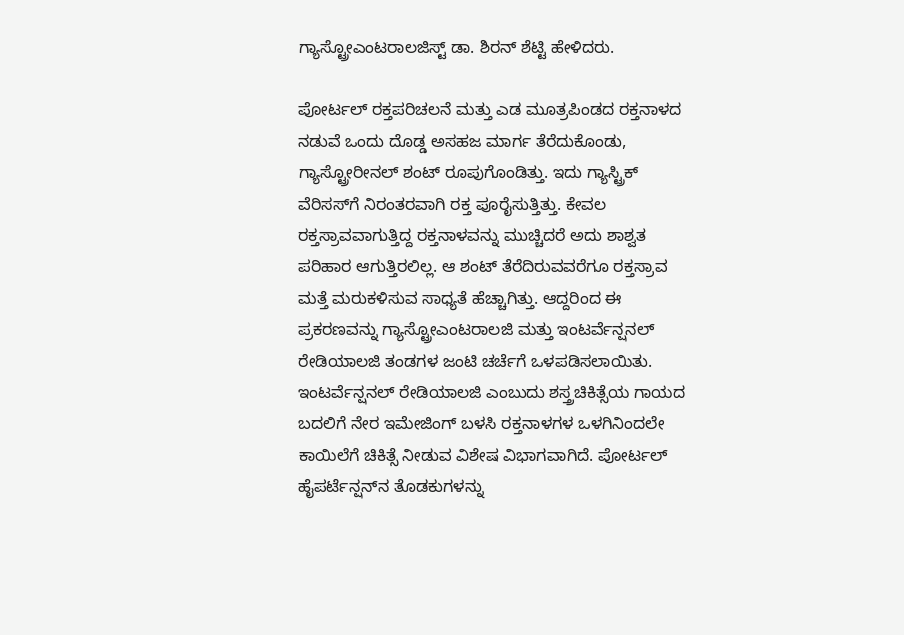ಗ್ಯಾಸ್ಟ್ರೋಎಂಟರಾಲಜಿಸ್ಟ್ ಡಾ. ಶಿರನ್ ಶೆಟ್ಟಿ ಹೇಳಿದರು.

ಪೋರ್ಟಲ್ ರಕ್ತಪರಿಚಲನೆ ಮತ್ತು ಎಡ ಮೂತ್ರಪಿಂಡದ ರಕ್ತನಾಳದ ನಡುವೆ ಒಂದು ದೊಡ್ಡ ಅಸಹಜ ಮಾರ್ಗ ತೆರೆದುಕೊಂಡು, ಗ್ಯಾಸ್ಟ್ರೋರೀನಲ್ ಶಂಟ್ ರೂಪುಗೊಂಡಿತ್ತು. ಇದು ಗ್ಯಾಸ್ಟ್ರಿಕ್ ವೆರಿಸಸ್‌ಗೆ ನಿರಂತರವಾಗಿ ರಕ್ತ ಪೂರೈಸುತ್ತಿತ್ತು. ಕೇವಲ ರಕ್ತಸ್ರಾವವಾಗುತ್ತಿದ್ದ ರಕ್ತನಾಳವನ್ನು ಮುಚ್ಚಿದರೆ ಅದು ಶಾಶ್ವತ ಪರಿಹಾರ ಆಗುತ್ತಿರಲಿಲ್ಲ. ಆ ಶಂಟ್ ತೆರೆದಿರುವವರೆಗೂ ರಕ್ತಸ್ರಾವ ಮತ್ತೆ ಮರುಕಳಿಸುವ ಸಾಧ್ಯತೆ ಹೆಚ್ಚಾಗಿತ್ತು. ಆದ್ದರಿಂದ ಈ ಪ್ರಕರಣವನ್ನು ಗ್ಯಾಸ್ಟ್ರೋಎಂಟರಾಲಜಿ ಮತ್ತು ಇಂಟರ್ವೆನ್ಷನಲ್ ರೇಡಿಯಾಲಜಿ ತಂಡಗಳ ಜಂಟಿ ಚರ್ಚೆಗೆ ಒಳಪಡಿಸಲಾಯಿತು. ಇಂಟರ್ವೆನ್ಷನಲ್ ರೇಡಿಯಾಲಜಿ ಎಂಬುದು ಶಸ್ತ್ರಚಿಕಿತ್ಸೆಯ ಗಾಯದ ಬದಲಿಗೆ ನೇರ ಇಮೇಜಿಂಗ್ ಬಳಸಿ ರಕ್ತನಾಳಗಳ ಒಳಗಿನಿಂದಲೇ ಕಾಯಿಲೆಗೆ ಚಿಕಿತ್ಸೆ ನೀಡುವ ವಿಶೇಷ ವಿಭಾಗವಾಗಿದೆ. ಪೋರ್ಟಲ್ ಹೈಪರ್ಟೆನ್ಷನ್‌ನ ತೊಡಕುಗಳನ್ನು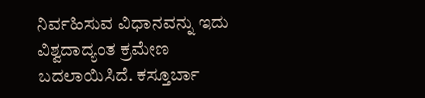ನಿರ್ವಹಿಸುವ ವಿಧಾನವನ್ನು ಇದು ವಿಶ್ವದಾದ್ಯಂತ ಕ್ರಮೇಣ ಬದಲಾಯಿಸಿದೆ. ಕಸ್ತೂರ್ಬಾ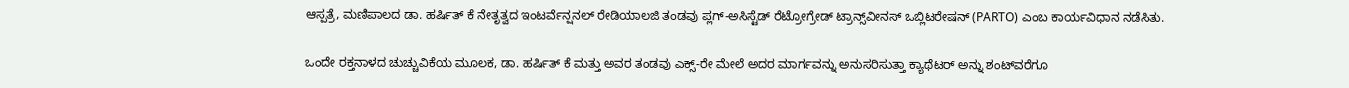ಆಸ್ಪತ್ರೆ, ಮಣಿಪಾಲದ ಡಾ. ಹರ್ಷಿತ್ ಕೆ ನೇತೃತ್ವದ ಇಂಟರ್ವೆನ್ಷನಲ್ ರೇಡಿಯಾಲಜಿ ತಂಡವು ಪ್ಲಗ್-ಅಸಿಸ್ಟೆಡ್ ರೆಟ್ರೋಗ್ರೇಡ್ ಟ್ರಾನ್ಸ್‌ವೀನಸ್ ಒಬ್ಲಿಟರೇಷನ್ (PARTO) ಎಂಬ ಕಾರ್ಯವಿಧಾನ ನಡೆಸಿತು.

ಒಂದೇ ರಕ್ತನಾಳದ ಚುಚ್ಚುವಿಕೆಯ ಮೂಲಕ, ಡಾ. ಹರ್ಷಿತ್ ಕೆ ಮತ್ತು ಅವರ ತಂಡವು ಎಕ್ಸ್-ರೇ ಮೇಲೆ ಅದರ ಮಾರ್ಗವನ್ನು ಅನುಸರಿಸುತ್ತಾ ಕ್ಯಾಥೆಟರ್ ಅನ್ನು ಶಂಟ್‌ವರೆಗೂ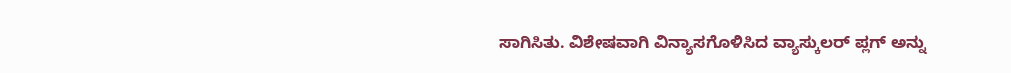ಸಾಗಿಸಿತು. ವಿಶೇಷವಾಗಿ ವಿನ್ಯಾಸಗೊಳಿಸಿದ ವ್ಯಾಸ್ಕುಲರ್ ಪ್ಲಗ್ ಅನ್ನು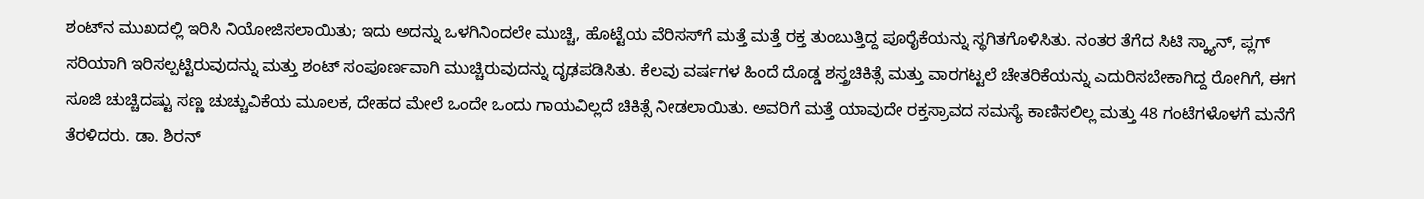ಶಂಟ್‌ನ ಮುಖದಲ್ಲಿ ಇರಿಸಿ ನಿಯೋಜಿಸಲಾಯಿತು; ಇದು ಅದನ್ನು ಒಳಗಿನಿಂದಲೇ ಮುಚ್ಚಿ, ಹೊಟ್ಟೆಯ ವೆರಿಸಸ್‌ಗೆ ಮತ್ತೆ ಮತ್ತೆ ರಕ್ತ ತುಂಬುತ್ತಿದ್ದ ಪೂರೈಕೆಯನ್ನು ಸ್ಥಗಿತಗೊಳಿಸಿತು. ನಂತರ ತೆಗೆದ ಸಿಟಿ ಸ್ಕ್ಯಾನ್, ಪ್ಲಗ್ ಸರಿಯಾಗಿ ಇರಿಸಲ್ಪಟ್ಟಿರುವುದನ್ನು ಮತ್ತು ಶಂಟ್ ಸಂಪೂರ್ಣವಾಗಿ ಮುಚ್ಚಿರುವುದನ್ನು ದೃಢಪಡಿಸಿತು. ಕೆಲವು ವರ್ಷಗಳ ಹಿಂದೆ ದೊಡ್ಡ ಶಸ್ತ್ರಚಿಕಿತ್ಸೆ ಮತ್ತು ವಾರಗಟ್ಟಲೆ ಚೇತರಿಕೆಯನ್ನು ಎದುರಿಸಬೇಕಾಗಿದ್ದ ರೋಗಿಗೆ, ಈಗ ಸೂಜಿ ಚುಚ್ಚಿದಷ್ಟು ಸಣ್ಣ ಚುಚ್ಚುವಿಕೆಯ ಮೂಲಕ, ದೇಹದ ಮೇಲೆ ಒಂದೇ ಒಂದು ಗಾಯವಿಲ್ಲದೆ ಚಿಕಿತ್ಸೆ ನೀಡಲಾಯಿತು. ಅವರಿಗೆ ಮತ್ತೆ ಯಾವುದೇ ರಕ್ತಸ್ರಾವದ ಸಮಸ್ಯೆ ಕಾಣಿಸಲಿಲ್ಲ ಮತ್ತು 48 ಗಂಟೆಗಳೊಳಗೆ ಮನೆಗೆ ತೆರಳಿದರು. ಡಾ. ಶಿರನ್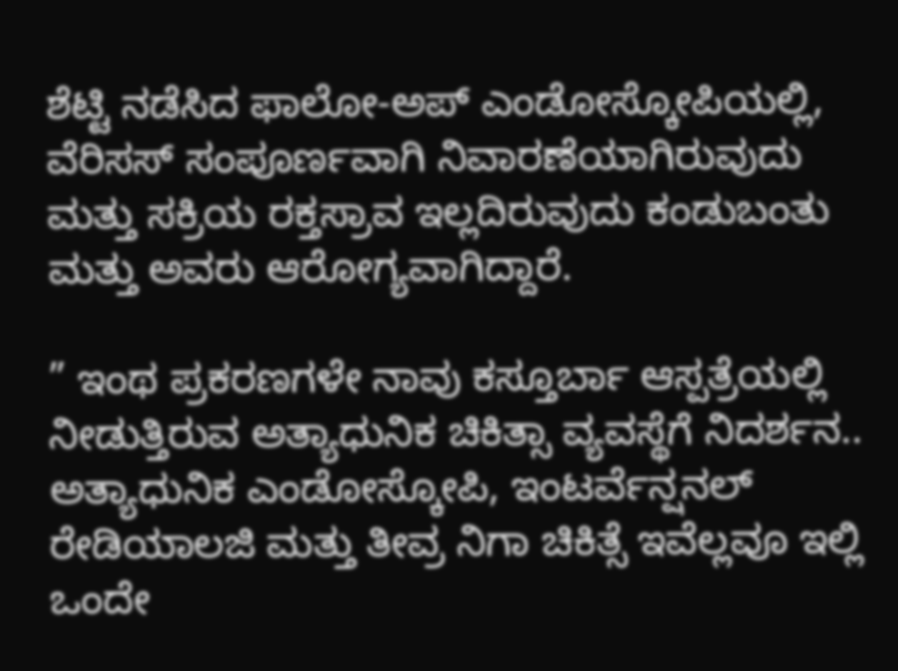ಶೆಟ್ಟಿ ನಡೆಸಿದ ಫಾಲೋ-ಅಪ್ ಎಂಡೋಸ್ಕೋಪಿಯಲ್ಲಿ, ವೆರಿಸಸ್ ಸಂಪೂರ್ಣವಾಗಿ ನಿವಾರಣೆಯಾಗಿರುವುದು ಮತ್ತು ಸಕ್ರಿಯ ರಕ್ತಸ್ರಾವ ಇಲ್ಲದಿರುವುದು ಕಂಡುಬಂತು ಮತ್ತು ಅವರು ಆರೋಗ್ಯವಾಗಿದ್ದಾರೆ.

” ಇಂಥ ಪ್ರಕರಣಗಳೇ ನಾವು ಕಸ್ತೂರ್ಬಾ ಆಸ್ಪತ್ರೆಯಲ್ಲಿ ನೀಡುತ್ತಿರುವ ಅತ್ಯಾಧುನಿಕ ಚಿಕಿತ್ಸಾ ವ್ಯವಸ್ಥೆಗೆ ನಿದರ್ಶನ.. ಅತ್ಯಾಧುನಿಕ ಎಂಡೋಸ್ಕೋಪಿ, ಇಂಟರ್ವೆನ್ಷನಲ್ ರೇಡಿಯಾಲಜಿ ಮತ್ತು ತೀವ್ರ ನಿಗಾ ಚಿಕಿತ್ಸೆ ಇವೆಲ್ಲವೂ ಇಲ್ಲಿ ಒಂದೇ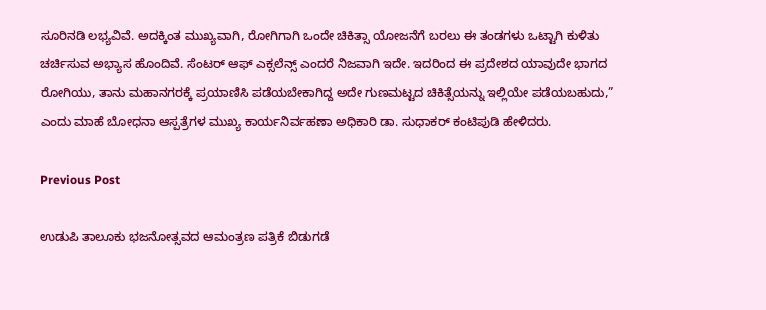ಸೂರಿನಡಿ ಲಭ್ಯವಿವೆ. ಅದಕ್ಕಿಂತ ಮುಖ್ಯವಾಗಿ, ರೋಗಿಗಾಗಿ ಒಂದೇ ಚಿಕಿತ್ಸಾ ಯೋಜನೆಗೆ ಬರಲು ಈ ತಂಡಗಳು ಒಟ್ಟಾಗಿ ಕುಳಿತು ಚರ್ಚಿಸುವ ಅಭ್ಯಾಸ ಹೊಂದಿವೆ. ಸೆಂಟರ್ ಆಫ್ ಎಕ್ಸಲೆನ್ಸ್ ಎಂದರೆ ನಿಜವಾಗಿ ಇದೇ. ಇದರಿಂದ ಈ ಪ್ರದೇಶದ ಯಾವುದೇ ಭಾಗದ ರೋಗಿಯು, ತಾನು ಮಹಾನಗರಕ್ಕೆ ಪ್ರಯಾಣಿಸಿ ಪಡೆಯಬೇಕಾಗಿದ್ದ ಅದೇ ಗುಣಮಟ್ಟದ ಚಿಕಿತ್ಸೆಯನ್ನು ಇಲ್ಲಿಯೇ ಪಡೆಯಬಹುದು,” ಎಂದು ಮಾಹೆ ಬೋಧನಾ ಆಸ್ಪತ್ರೆಗಳ ಮುಖ್ಯ ಕಾರ್ಯನಿರ್ವಹಣಾ ಅಧಿಕಾರಿ ಡಾ. ಸುಧಾಕರ್ ಕಂಟಿಪುಡಿ ಹೇಳಿದರು.

Previous Post

ಉಡುಪಿ ತಾಲೂಕು ಭಜನೋತ್ಸವದ ಆಮಂತ್ರಣ ಪತ್ರಿಕೆ ಬಿಡುಗಡೆ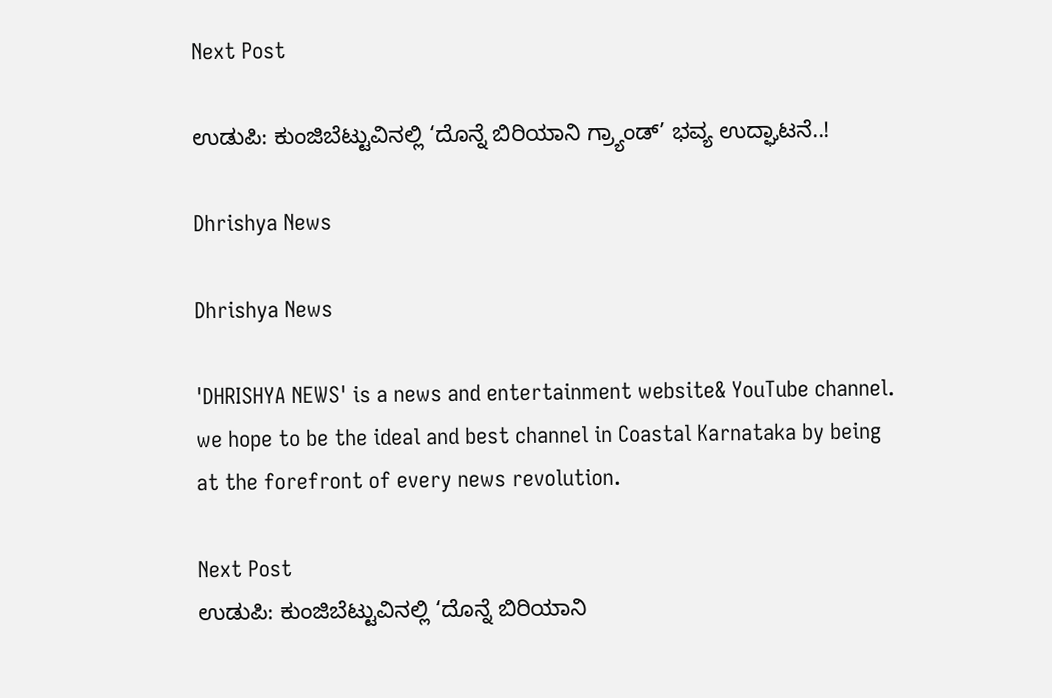Next Post

ಉಡುಪಿ: ಕುಂಜಿಬೆಟ್ಟುವಿನಲ್ಲಿ ‘ದೊನ್ನೆ ಬಿರಿಯಾನಿ ಗ್ರ್ಯಾಂಡ್’ ಭವ್ಯ ಉದ್ಘಾಟನೆ..!

Dhrishya News

Dhrishya News

'DHRISHYA NEWS' is a news and entertainment website& YouTube channel. we hope to be the ideal and best channel in Coastal Karnataka by being at the forefront of every news revolution.

Next Post
ಉಡುಪಿ: ಕುಂಜಿಬೆಟ್ಟುವಿನಲ್ಲಿ ‘ದೊನ್ನೆ ಬಿರಿಯಾನಿ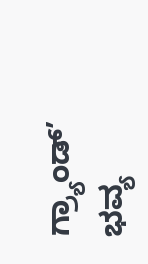ಗ್ರ್ಯಾಂಡ್’ ಭವ್ಯ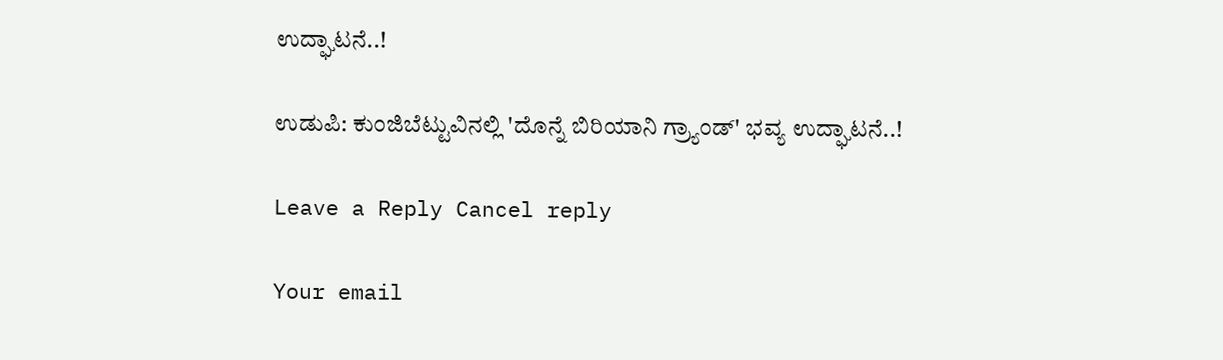ಉದ್ಘಾಟನೆ..!

ಉಡುಪಿ: ಕುಂಜಿಬೆಟ್ಟುವಿನಲ್ಲಿ 'ದೊನ್ನೆ ಬಿರಿಯಾನಿ ಗ್ರ್ಯಾಂಡ್' ಭವ್ಯ ಉದ್ಘಾಟನೆ..!

Leave a Reply Cancel reply

Your email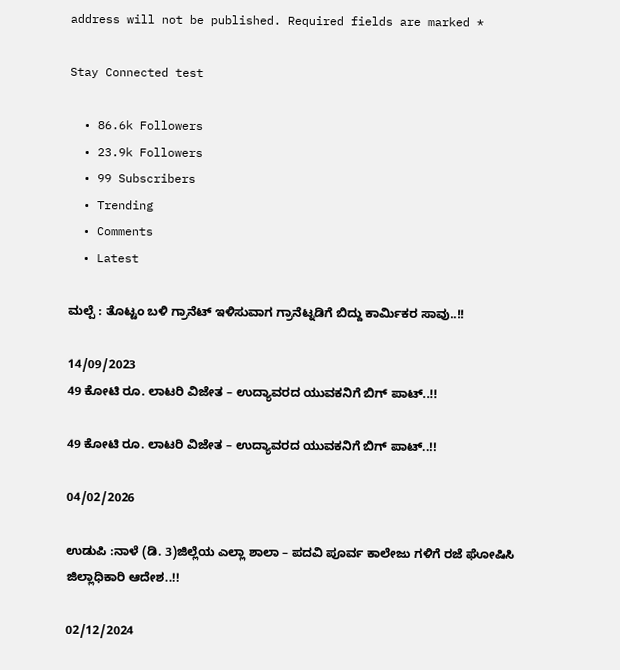address will not be published. Required fields are marked *

Stay Connected test

  • 86.6k Followers
  • 23.9k Followers
  • 99 Subscribers
  • Trending
  • Comments
  • Latest

ಮಲ್ಪೆ : ತೊಟ್ಟಂ ಬಳಿ ಗ್ರಾನೆಟ್ ಇಳಿಸುವಾಗ ಗ್ರಾನೆಟ್ನಡಿಗೆ ಬಿದ್ದು ಕಾರ್ಮಿಕರ ಸಾವು..!!

14/09/2023
49 ಕೋಟಿ ರೂ. ಲಾಟರಿ ವಿಜೇತ – ಉದ್ಯಾವರದ ಯುವಕನಿಗೆ ಬಿಗ್ ಪಾಟ್..!!

49 ಕೋಟಿ ರೂ. ಲಾಟರಿ ವಿಜೇತ – ಉದ್ಯಾವರದ ಯುವಕನಿಗೆ ಬಿಗ್ ಪಾಟ್..!!

04/02/2026

ಉಡುಪಿ :ನಾಳೆ (ಡಿ. 3)ಜಿಲ್ಲೆಯ ಎಲ್ಲಾ ಶಾಲಾ – ಪದವಿ ಪೂರ್ವ ಕಾಲೇಜು ಗಳಿಗೆ ರಜೆ ಘೋಷಿಸಿ ಜಿಲ್ಲಾಧಿಕಾರಿ ಆದೇಶ..!!

02/12/2024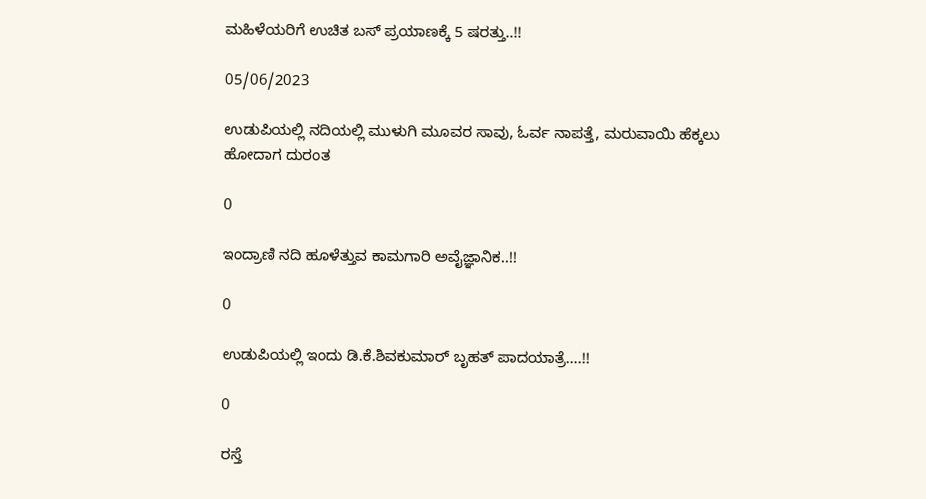ಮಹಿಳೆಯರಿಗೆ ಉಚಿತ ಬಸ್ ಪ್ರಯಾಣಕ್ಕೆ 5 ಷರತ್ತು..!!

05/06/2023

ಉಡುಪಿಯಲ್ಲಿ ನದಿಯಲ್ಲಿ ಮುಳುಗಿ ಮೂವರ ಸಾವು, ಓರ್ವ ನಾಪತ್ತೆ, ಮರುವಾಯಿ ಹೆಕ್ಕಲು ಹೋದಾಗ ದುರಂತ

0

ಇಂದ್ರಾಣಿ ನದಿ ಹೂಳೆತ್ತುವ ಕಾಮಗಾರಿ ಅವೈಜ್ಞಾನಿಕ..!!

0

ಉಡುಪಿಯಲ್ಲಿ ಇಂದು ಡಿ.ಕೆ.ಶಿವಕುಮಾರ್‌ ಬೃಹತ್ ಪಾದಯಾತ್ರೆ….!!

0

ರಸ್ತೆ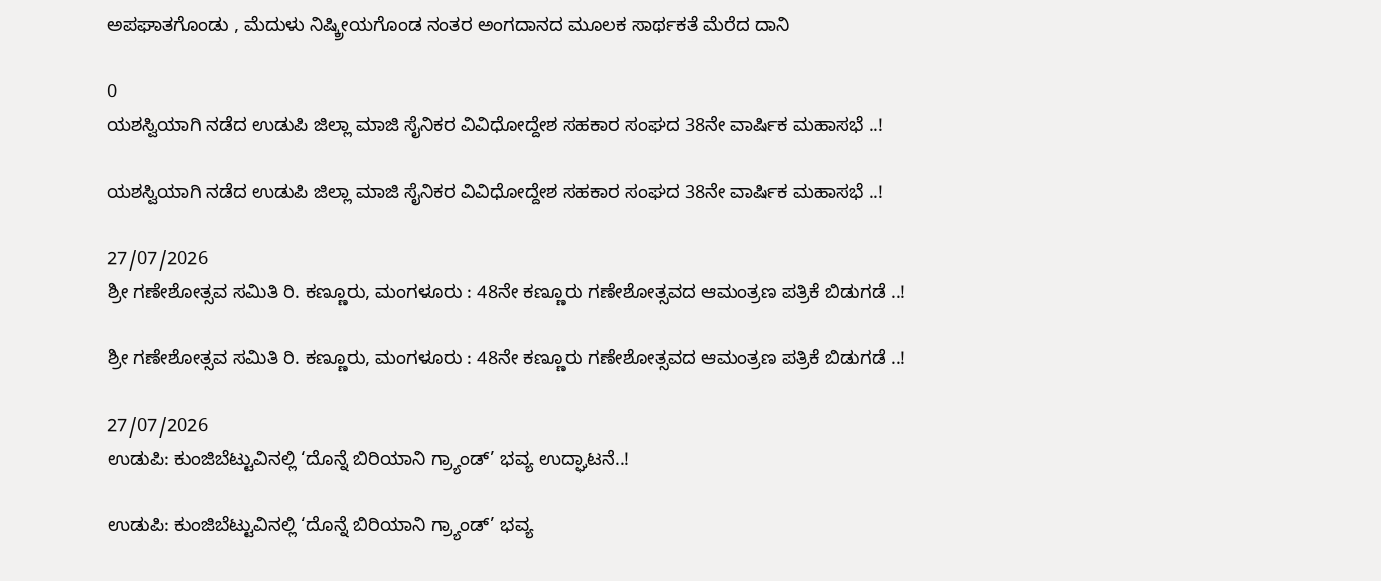ಅಪಘಾತಗೊಂಡು , ಮೆದುಳು ನಿಷ್ಕ್ರೀಯಗೊಂಡ ನಂತರ ಅಂಗದಾನದ ಮೂಲಕ ಸಾರ್ಥಕತೆ ಮೆರೆದ ದಾನಿ

0
ಯಶಸ್ವಿಯಾಗಿ ನಡೆದ ಉಡುಪಿ ಜಿಲ್ಲಾ ಮಾಜಿ ಸೈನಿಕರ ವಿವಿಧೋದ್ದೇಶ ಸಹಕಾರ ಸಂಘದ 38ನೇ ವಾರ್ಷಿಕ ಮಹಾಸಭೆ ..!

ಯಶಸ್ವಿಯಾಗಿ ನಡೆದ ಉಡುಪಿ ಜಿಲ್ಲಾ ಮಾಜಿ ಸೈನಿಕರ ವಿವಿಧೋದ್ದೇಶ ಸಹಕಾರ ಸಂಘದ 38ನೇ ವಾರ್ಷಿಕ ಮಹಾಸಭೆ ..!

27/07/2026
ಶ್ರೀ ಗಣೇಶೋತ್ಸವ ಸಮಿತಿ ರಿ. ಕಣ್ಣೂರು, ಮಂಗಳೂರು : 48ನೇ ಕಣ್ಣೂರು ಗಣೇಶೋತ್ಸವದ ಆಮಂತ್ರಣ ಪತ್ರಿಕೆ ಬಿಡುಗಡೆ ..!

ಶ್ರೀ ಗಣೇಶೋತ್ಸವ ಸಮಿತಿ ರಿ. ಕಣ್ಣೂರು, ಮಂಗಳೂರು : 48ನೇ ಕಣ್ಣೂರು ಗಣೇಶೋತ್ಸವದ ಆಮಂತ್ರಣ ಪತ್ರಿಕೆ ಬಿಡುಗಡೆ ..!

27/07/2026
ಉಡುಪಿ: ಕುಂಜಿಬೆಟ್ಟುವಿನಲ್ಲಿ ‘ದೊನ್ನೆ ಬಿರಿಯಾನಿ ಗ್ರ್ಯಾಂಡ್’ ಭವ್ಯ ಉದ್ಘಾಟನೆ..!

ಉಡುಪಿ: ಕುಂಜಿಬೆಟ್ಟುವಿನಲ್ಲಿ ‘ದೊನ್ನೆ ಬಿರಿಯಾನಿ ಗ್ರ್ಯಾಂಡ್’ ಭವ್ಯ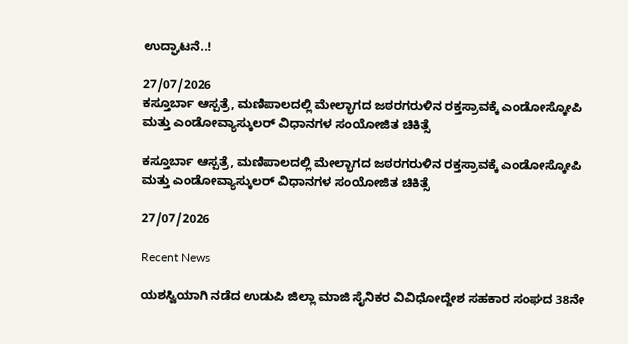ಉದ್ಘಾಟನೆ..!

27/07/2026
ಕಸ್ತೂರ್ಬಾ ಆಸ್ಪತ್ರೆ, ಮಣಿಪಾಲದಲ್ಲಿ ಮೇಲ್ಭಾಗದ ಜಠರಗರುಳಿನ ರಕ್ತಸ್ರಾವಕ್ಕೆ ಎಂಡೋಸ್ಕೋಪಿ ಮತ್ತು ಎಂಡೋವ್ಯಾಸ್ಕುಲರ್ ವಿಧಾನಗಳ ಸಂಯೋಜಿತ ಚಿಕಿತ್ಸೆ

ಕಸ್ತೂರ್ಬಾ ಆಸ್ಪತ್ರೆ, ಮಣಿಪಾಲದಲ್ಲಿ ಮೇಲ್ಭಾಗದ ಜಠರಗರುಳಿನ ರಕ್ತಸ್ರಾವಕ್ಕೆ ಎಂಡೋಸ್ಕೋಪಿ ಮತ್ತು ಎಂಡೋವ್ಯಾಸ್ಕುಲರ್ ವಿಧಾನಗಳ ಸಂಯೋಜಿತ ಚಿಕಿತ್ಸೆ

27/07/2026

Recent News

ಯಶಸ್ವಿಯಾಗಿ ನಡೆದ ಉಡುಪಿ ಜಿಲ್ಲಾ ಮಾಜಿ ಸೈನಿಕರ ವಿವಿಧೋದ್ದೇಶ ಸಹಕಾರ ಸಂಘದ 38ನೇ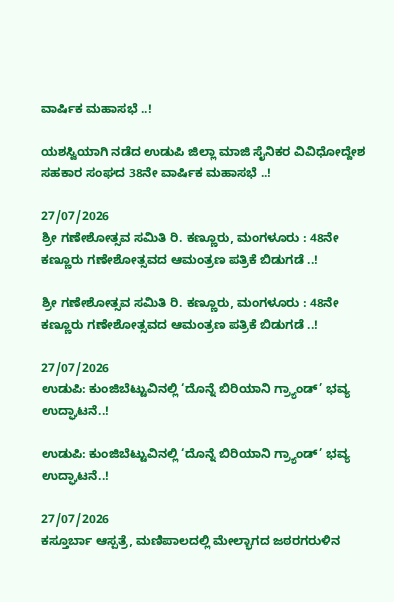ವಾರ್ಷಿಕ ಮಹಾಸಭೆ ..!

ಯಶಸ್ವಿಯಾಗಿ ನಡೆದ ಉಡುಪಿ ಜಿಲ್ಲಾ ಮಾಜಿ ಸೈನಿಕರ ವಿವಿಧೋದ್ದೇಶ ಸಹಕಾರ ಸಂಘದ 38ನೇ ವಾರ್ಷಿಕ ಮಹಾಸಭೆ ..!

27/07/2026
ಶ್ರೀ ಗಣೇಶೋತ್ಸವ ಸಮಿತಿ ರಿ. ಕಣ್ಣೂರು, ಮಂಗಳೂರು : 48ನೇ ಕಣ್ಣೂರು ಗಣೇಶೋತ್ಸವದ ಆಮಂತ್ರಣ ಪತ್ರಿಕೆ ಬಿಡುಗಡೆ ..!

ಶ್ರೀ ಗಣೇಶೋತ್ಸವ ಸಮಿತಿ ರಿ. ಕಣ್ಣೂರು, ಮಂಗಳೂರು : 48ನೇ ಕಣ್ಣೂರು ಗಣೇಶೋತ್ಸವದ ಆಮಂತ್ರಣ ಪತ್ರಿಕೆ ಬಿಡುಗಡೆ ..!

27/07/2026
ಉಡುಪಿ: ಕುಂಜಿಬೆಟ್ಟುವಿನಲ್ಲಿ ‘ದೊನ್ನೆ ಬಿರಿಯಾನಿ ಗ್ರ್ಯಾಂಡ್’ ಭವ್ಯ ಉದ್ಘಾಟನೆ..!

ಉಡುಪಿ: ಕುಂಜಿಬೆಟ್ಟುವಿನಲ್ಲಿ ‘ದೊನ್ನೆ ಬಿರಿಯಾನಿ ಗ್ರ್ಯಾಂಡ್’ ಭವ್ಯ ಉದ್ಘಾಟನೆ..!

27/07/2026
ಕಸ್ತೂರ್ಬಾ ಆಸ್ಪತ್ರೆ, ಮಣಿಪಾಲದಲ್ಲಿ ಮೇಲ್ಭಾಗದ ಜಠರಗರುಳಿನ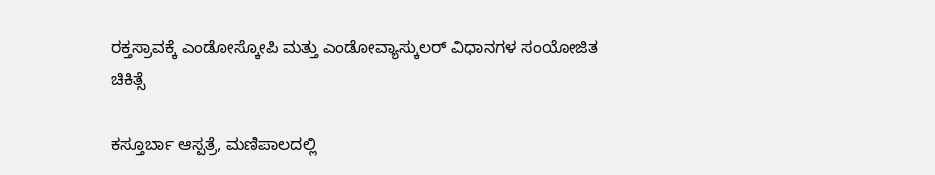ರಕ್ತಸ್ರಾವಕ್ಕೆ ಎಂಡೋಸ್ಕೋಪಿ ಮತ್ತು ಎಂಡೋವ್ಯಾಸ್ಕುಲರ್ ವಿಧಾನಗಳ ಸಂಯೋಜಿತ ಚಿಕಿತ್ಸೆ

ಕಸ್ತೂರ್ಬಾ ಆಸ್ಪತ್ರೆ, ಮಣಿಪಾಲದಲ್ಲಿ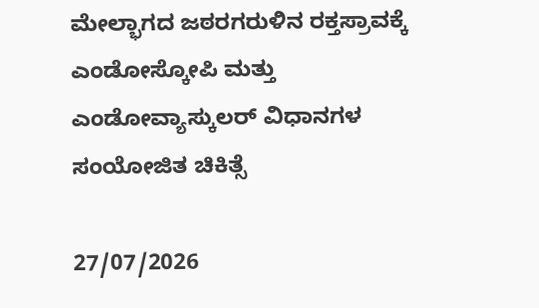ಮೇಲ್ಭಾಗದ ಜಠರಗರುಳಿನ ರಕ್ತಸ್ರಾವಕ್ಕೆ ಎಂಡೋಸ್ಕೋಪಿ ಮತ್ತು ಎಂಡೋವ್ಯಾಸ್ಕುಲರ್ ವಿಧಾನಗಳ ಸಂಯೋಜಿತ ಚಿಕಿತ್ಸೆ

27/07/2026